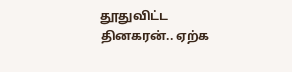தூதுவிட்ட தினகரன்.. ஏற்க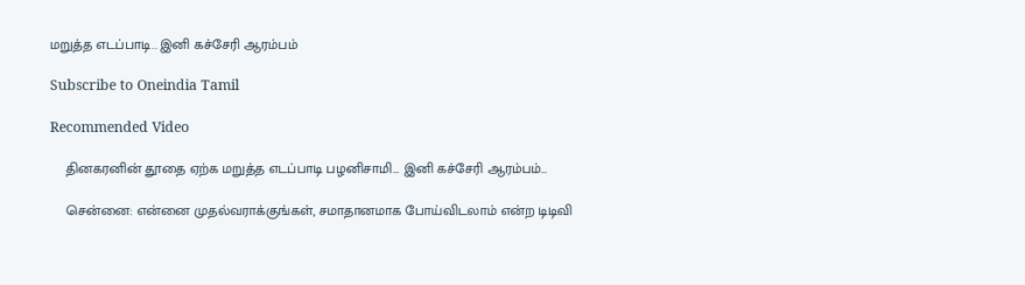மறுத்த எடப்பாடி.. இனி கச்சேரி ஆரம்பம்

Subscribe to Oneindia Tamil

Recommended Video

    தினகரனின் தூதை ஏற்க மறுத்த எடப்பாடி பழனிசாமி... இனி கச்சேரி ஆரம்பம்...

    சென்னை: என்னை முதல்வராக்குங்கள், சமாதானமாக போய்விடலாம் என்ற டிடிவி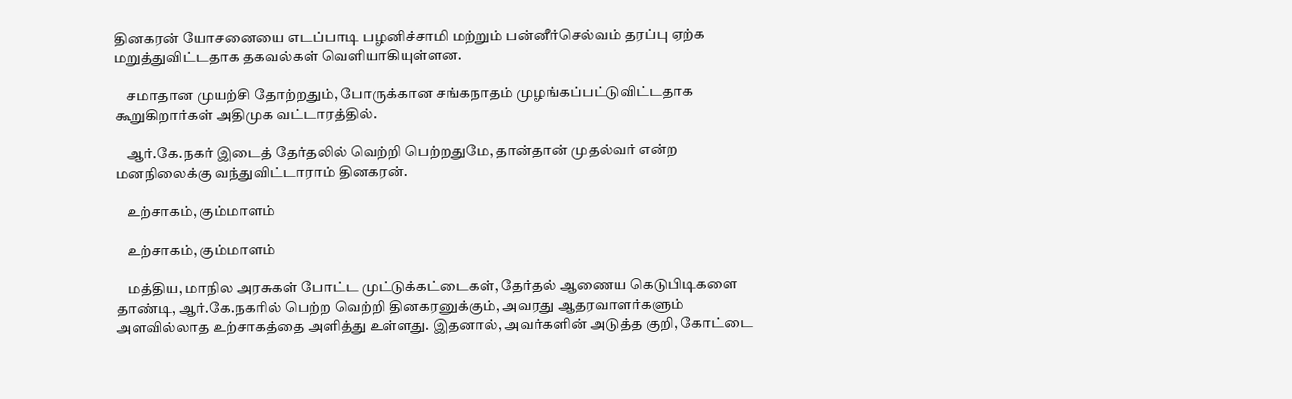தினகரன் யோசனையை எடப்பாடி பழனிச்சாமி மற்றும் பன்னீர்செல்வம் தரப்பு ஏற்க மறுத்துவிட்டதாக தகவல்கள் வெளியாகியுள்ளன.

    சமாதான முயற்சி தோற்றதும், போருக்கான சங்கநாதம் முழங்கப்பட்டுவிட்டதாக கூறுகிறார்கள் அதிமுக வட்டாரத்தில்.

    ஆர்.கே.நகர் இடைத் தேர்தலில் வெற்றி பெற்றதுமே, தான்தான் முதல்வர் என்ற மனநிலைக்கு வந்துவிட்டாராம் தினகரன்.

    உற்சாகம், கும்மாளம்

    உற்சாகம், கும்மாளம்

    மத்திய, மாநில அரசுகள் போட்ட முட்டுக்கட்டைகள், தேர்தல் ஆணைய கெடுபிடிகளை தாண்டி, ஆர்.கே.நகரில் பெற்ற வெற்றி தினகரனுக்கும், அவரது ஆதரவாளர்களும் அளவில்லாத உற்சாகத்தை அளித்து உள்ளது. இதனால், அவர்களின் அடுத்த குறி, கோட்டை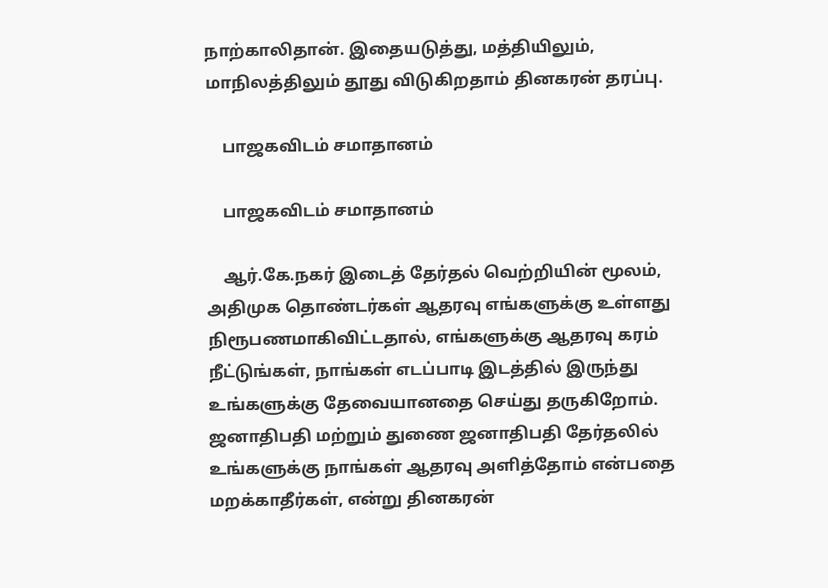நாற்காலிதான். இதையடுத்து, மத்தியிலும், மாநிலத்திலும் தூது விடுகிறதாம் தினகரன் தரப்பு.

    பாஜகவிடம் சமாதானம்

    பாஜகவிடம் சமாதானம்

    ஆர்.கே.நகர் இடைத் தேர்தல் வெற்றியின் மூலம், அதிமுக தொண்டர்கள் ஆதரவு எங்களுக்கு உள்ளது நிரூபணமாகிவிட்டதால், எங்களுக்கு ஆதரவு கரம் நீட்டுங்கள், நாங்கள் எடப்பாடி இடத்தில் இருந்து உங்களுக்கு தேவையானதை செய்து தருகிறோம். ஜனாதிபதி மற்றும் துணை ஜனாதிபதி தேர்தலில் உங்களுக்கு நாங்கள் ஆதரவு அளித்தோம் என்பதை மறக்காதீர்கள், என்று தினகரன்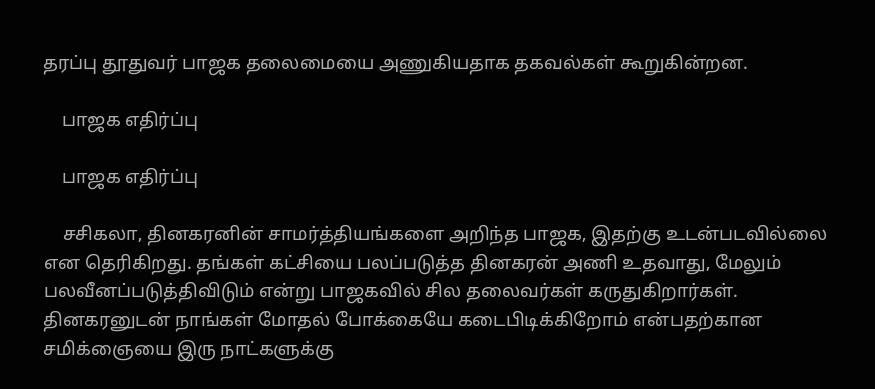தரப்பு தூதுவர் பாஜக தலைமையை அணுகியதாக தகவல்கள் கூறுகின்றன.

    பாஜக எதிர்ப்பு

    பாஜக எதிர்ப்பு

    சசிகலா, தினகரனின் சாமர்த்தியங்களை அறிந்த பாஜக, இதற்கு உடன்படவில்லை என தெரிகிறது. தங்கள் கட்சியை பலப்படுத்த தினகரன் அணி உதவாது, மேலும் பலவீனப்படுத்திவிடும் என்று பாஜகவில் சில தலைவர்கள் கருதுகிறார்கள். தினகரனுடன் நாங்கள் மோதல் போக்கையே கடைபிடிக்கிறோம் என்பதற்கான சமிக்ஞையை இரு நாட்களுக்கு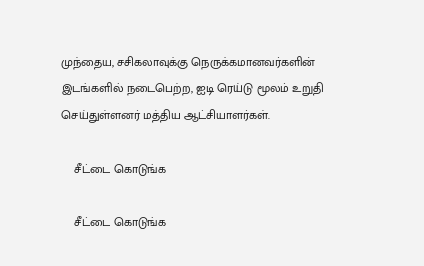முந்தைய, சசிகலாவுக்கு நெருக்கமானவர்களின் இடங்களில் நடைபெற்ற, ஐடி ரெய்டு மூலம் உறுதி செய்துள்ளனர் மத்திய ஆட்சியாளர்கள்.

    சீட்டை கொடுங்க

    சீட்டை கொடுங்க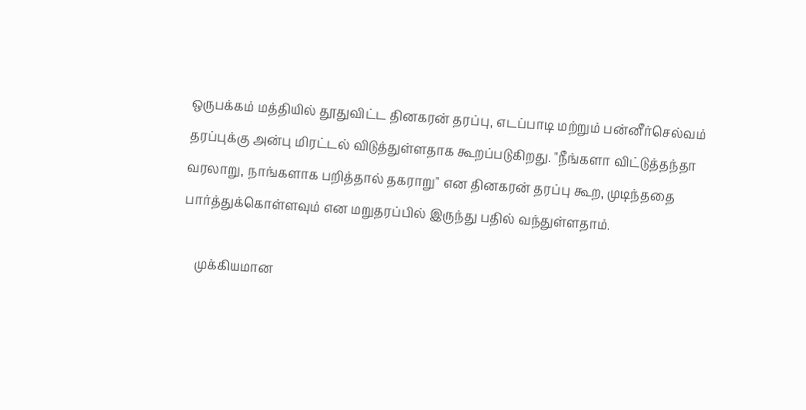ஒருபக்கம் மத்தியில் தூதுவிட்ட தினகரன் தரப்பு, எடப்பாடி மற்றும் பன்னீர்செல்வம் தரப்புக்கு அன்பு மிரட்டல் விடுத்துள்ளதாக கூறப்படுகிறது. "நீங்களா விட்டுத்தந்தா வரலாறு, நாங்களாக பறித்தால் தகராறு" என தினகரன் தரப்பு கூற, முடிந்ததை பார்த்துக்கொள்ளவும் என மறுதரப்பில் இருந்து பதில் வந்துள்ளதாம்.

    முக்கியமான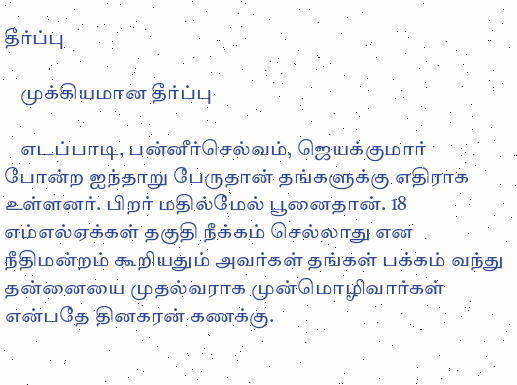தீர்ப்பு

    முக்கியமான தீர்ப்பு

    எடப்பாடி, பன்னீர்செல்வம், ஜெயக்குமார் போன்ற ஐந்தாறு பேருதான் தங்களுக்கு எதிராக உள்ளனர். பிறர் மதில்மேல் பூனைதான். 18 எம்எல்ஏக்கள் தகுதி நீக்கம் செல்லாது என நீதிமன்றம் கூறியதும் அவர்கள் தங்கள் பக்கம் வந்து தன்னையை முதல்வராக முன்மொழிவார்கள் என்பதே தினகரன் கணக்கு.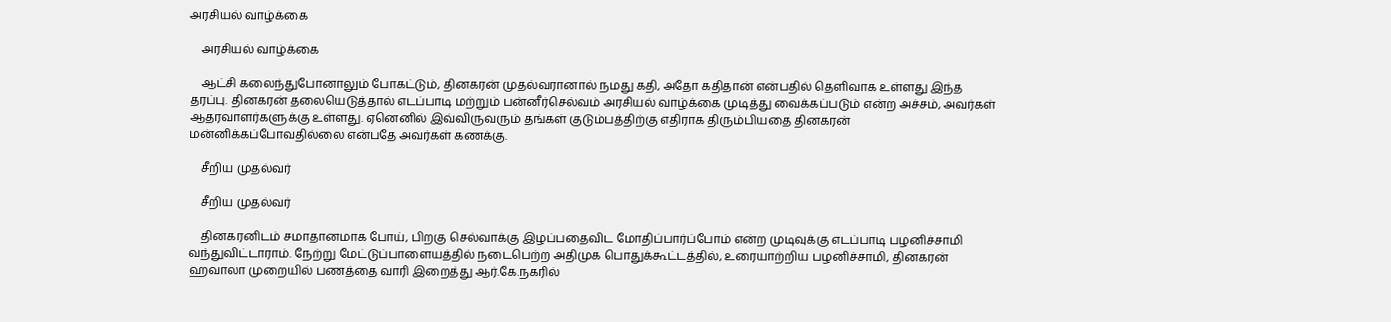அரசியல் வாழ்க்கை

    அரசியல் வாழ்க்கை

    ஆட்சி கலைந்துபோனாலும் போகட்டும், தினகரன் முதல்வரானால் நமது கதி, அதோ கதிதான் என்பதில் தெளிவாக உள்ளது இந்த தரப்பு. தினகரன் தலையெடுத்தால் எடப்பாடி மற்றும் பன்னீர்செல்வம் அரசியல் வாழ்க்கை முடித்து வைக்கப்படும் என்ற அச்சம், அவர்கள் ஆதரவாளர்களுக்கு உள்ளது. ஏனெனில் இவ்விருவரும் தங்கள் குடும்பத்திற்கு எதிராக திரும்பியதை தினகரன் மன்னிக்கப்போவதில்லை என்பதே அவர்கள் கணக்கு.

    சீறிய முதல்வர்

    சீறிய முதல்வர்

    தினகரனிடம் சமாதானமாக போய், பிறகு செல்வாக்கு இழப்பதைவிட மோதிப்பார்ப்போம் என்ற முடிவுக்கு எடப்பாடி பழனிச்சாமி வந்துவிட்டாராம். நேற்று மேட்டுப்பாளையத்தில் நடைபெற்ற அதிமுக பொதுக்கூட்டத்தில், உரையாற்றிய பழனிச்சாமி, தினகரன் ஹவாலா முறையில் பணத்தை வாரி இறைத்து ஆர்.கே.நகரில்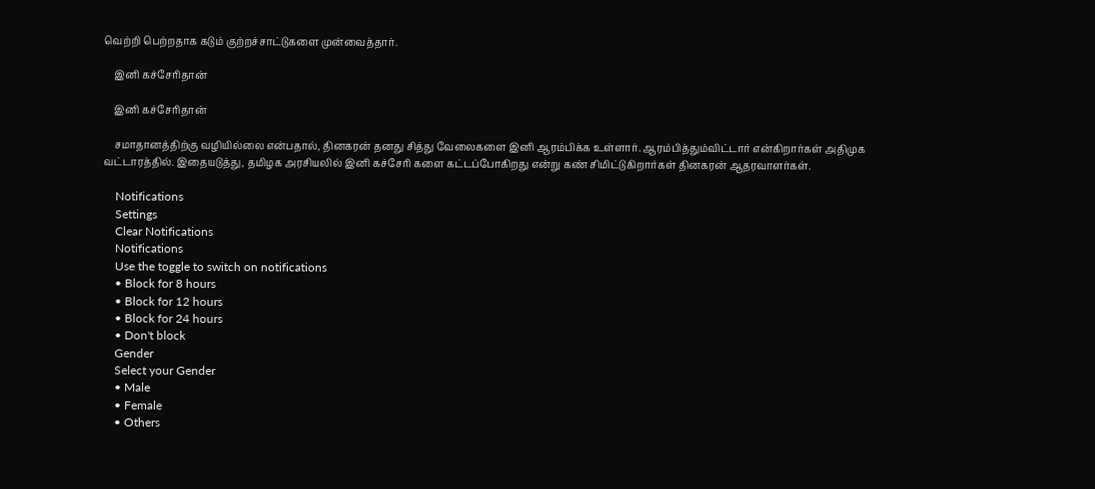வெற்றி பெற்றதாக கடும் குற்றச்சாட்டுகளை முன்வைத்தார்.

    இனி கச்சேரிதான்

    இனி கச்சேரிதான்

    சமாதானத்திற்கு வழியில்லை என்பதால், தினகரன் தனது சித்து வேலைகளை இனி ஆரம்பிக்க உள்ளார். ஆரம்பித்தும்விட்டார் என்கிறார்கள் அதிமுக வட்டாரத்தில். இதையடுத்து, தமிழக அரசியலில் இனி கச்சேரி களை கட்டப்போகிறது என்று கண் சிமிட்டுகிறார்கள் தினகரன் ஆதரவாளர்கள்.

    Notifications
    Settings
    Clear Notifications
    Notifications
    Use the toggle to switch on notifications
    • Block for 8 hours
    • Block for 12 hours
    • Block for 24 hours
    • Don't block
    Gender
    Select your Gender
    • Male
    • Female
    • Others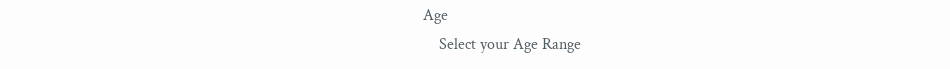Age
    Select your Age Range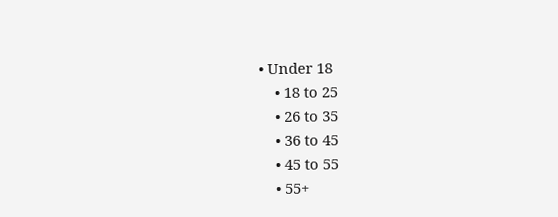• Under 18
    • 18 to 25
    • 26 to 35
    • 36 to 45
    • 45 to 55
    • 55+